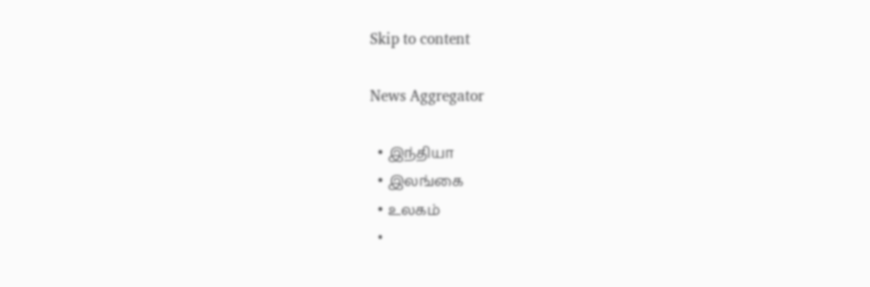Skip to content

News Aggregator

  • இந்தியா
  • இலங்கை
  • உலகம்
  •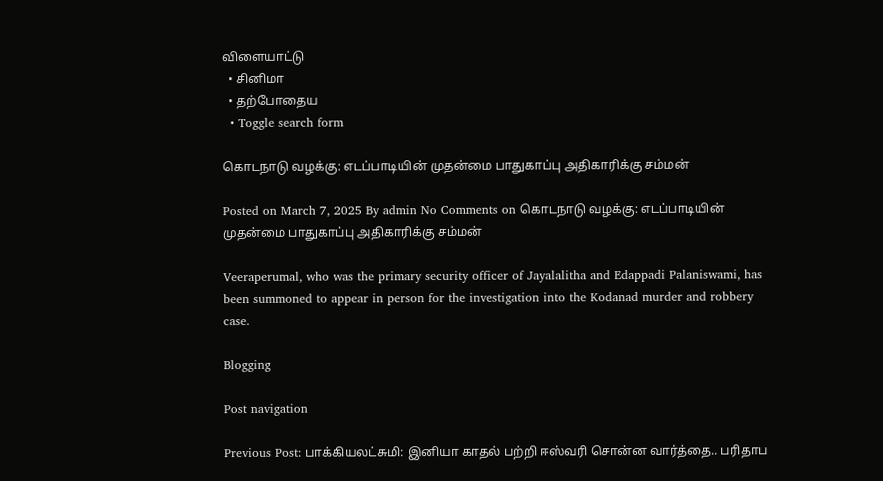விளையாட்டு
  • சினிமா
  • தற்போதைய
  • Toggle search form

கொடநாடு வழக்கு: எடப்பாடியின் முதன்மை பாதுகாப்பு அதிகாரிக்கு சம்மன்

Posted on March 7, 2025 By admin No Comments on கொடநாடு வழக்கு: எடப்பாடியின் முதன்மை பாதுகாப்பு அதிகாரிக்கு சம்மன்

Veeraperumal, who was the primary security officer of Jayalalitha and Edappadi Palaniswami, has been summoned to appear in person for the investigation into the Kodanad murder and robbery case.

Blogging

Post navigation

Previous Post: பாக்கியலட்சுமி: இனியா காதல் பற்றி ஈஸ்வரி சொன்ன வார்த்தை.. பரிதாப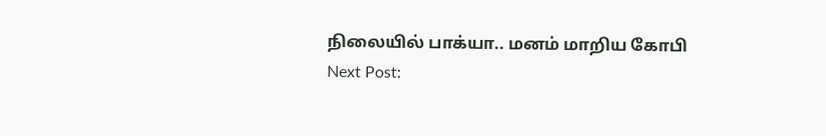நிலையில் பாக்யா.. மனம் மாறிய கோபி
Next Post: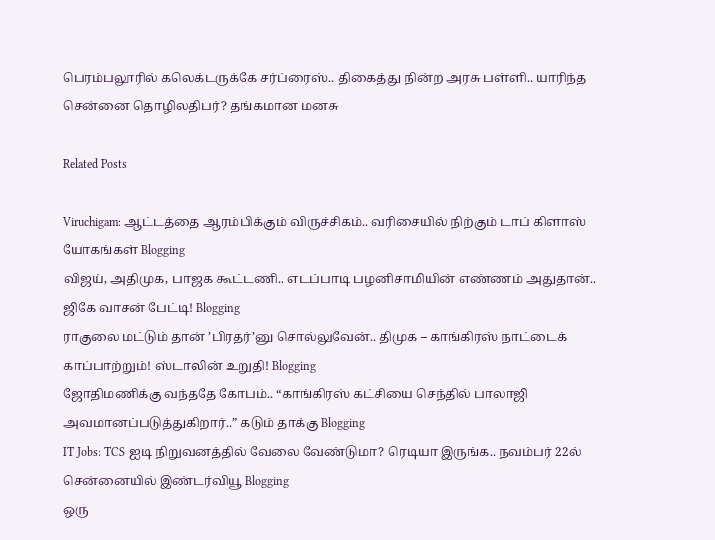பெரம்பலூரில் கலெக்டருக்கே சர்ப்ரைஸ்.. திகைத்து நின்ற அரசு பள்ளி.. யாரிந்த சென்னை தொழிலதிபர்? தங்கமான மனசு

Related Posts

Viruchigam: ஆட்டத்தை ஆரம்பிக்கும் விருச்சிகம்.. வரிசையில் நிற்கும் டாப் கிளாஸ் யோகங்கள் Blogging
விஜய், அதிமுக, பாஜக கூட்டணி.. எடப்பாடி பழனிசாமியின் எண்ணம் அதுதான்.. ஜிகே வாசன் பேட்டி! Blogging
ராகுலை மட்டும் தான் ’பிரதர்’னு சொல்லுவேன்.. திமுக – காங்கிரஸ் நாட்டைக் காப்பாற்றும்! ஸ்டாலின் உறுதி! Blogging
ஜோதிமணிக்கு வந்ததே கோபம்.. “காங்கிரஸ் கட்சியை செந்தில் பாலாஜி அவமானப்படுத்துகிறார்..” கடும் தாக்கு Blogging
IT Jobs: TCS ஐடி நிறுவனத்தில் வேலை வேண்டுமா? ரெடியா இருங்க.. நவம்பர் 22ல் சென்னையில் இண்டர்வியூ Blogging
ஒரு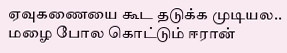ஏவுகணையை கூட தடுக்க முடியல.. மழை போல கொட்டும் ஈரான்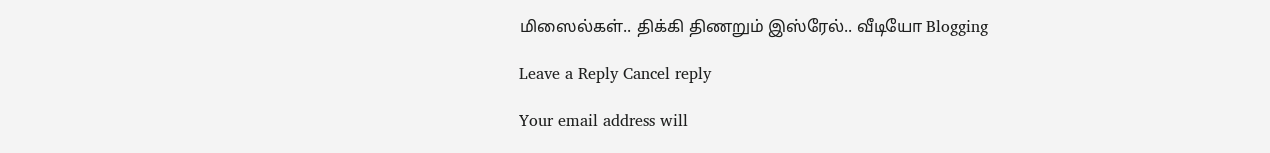மிஸைல்கள்.. திக்கி திணறும் இஸ்ரேல்.. வீடியோ Blogging

Leave a Reply Cancel reply

Your email address will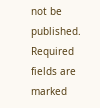not be published. Required fields are marked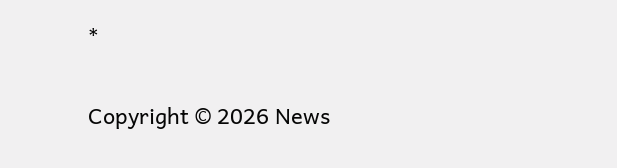*

Copyright © 2026 News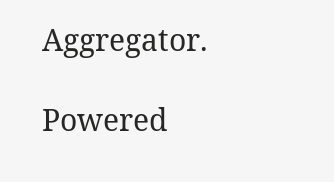Aggregator.

Powered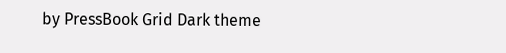by PressBook Grid Dark theme